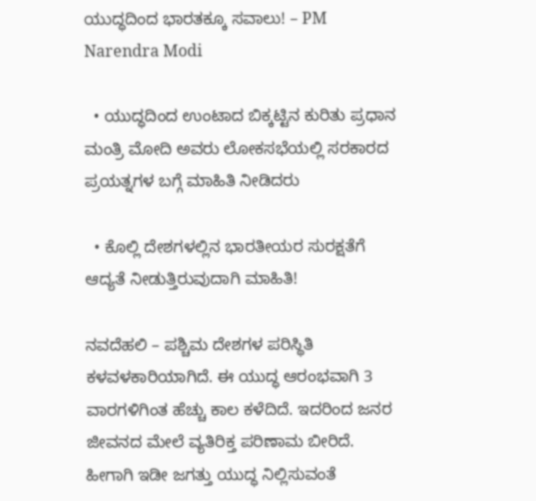ಯುದ್ಧದಿಂದ ಭಾರತಕ್ಕೂ ಸವಾಲು! – PM Narendra Modi

  • ಯುದ್ಧದಿಂದ ಉಂಟಾದ ಬಿಕ್ಕಟ್ಟಿನ ಕುರಿತು ಪ್ರಧಾನ ಮಂತ್ರಿ ಮೋದಿ ಅವರು ಲೋಕಸಭೆಯಲ್ಲಿ ಸರಕಾರದ ಪ್ರಯತ್ನಗಳ ಬಗ್ಗೆ ಮಾಹಿತಿ ನೀಡಿದರು

  • ಕೊಲ್ಲಿ ದೇಶಗಳಲ್ಲಿನ ಭಾರತೀಯರ ಸುರಕ್ಷತೆಗೆ ಆದ್ಯತೆ ನೀಡುತ್ತಿರುವುದಾಗಿ ಮಾಹಿತಿ!

ನವದೆಹಲಿ – ಪಶ್ಚಿಮ ದೇಶಗಳ ಪರಿಸ್ಥಿತಿ ಕಳವಳಕಾರಿಯಾಗಿದೆ. ಈ ಯುದ್ಧ ಆರಂಭವಾಗಿ 3 ವಾರಗಳಿಗಿಂತ ಹೆಚ್ಚು ಕಾಲ ಕಳೆದಿದೆ. ಇದರಿಂದ ಜನರ ಜೀವನದ ಮೇಲೆ ವ್ಯತಿರಿಕ್ತ ಪರಿಣಾಮ ಬೀರಿದೆ. ಹೀಗಾಗಿ ಇಡೀ ಜಗತ್ತು ಯುದ್ಧ ನಿಲ್ಲಿಸುವಂತೆ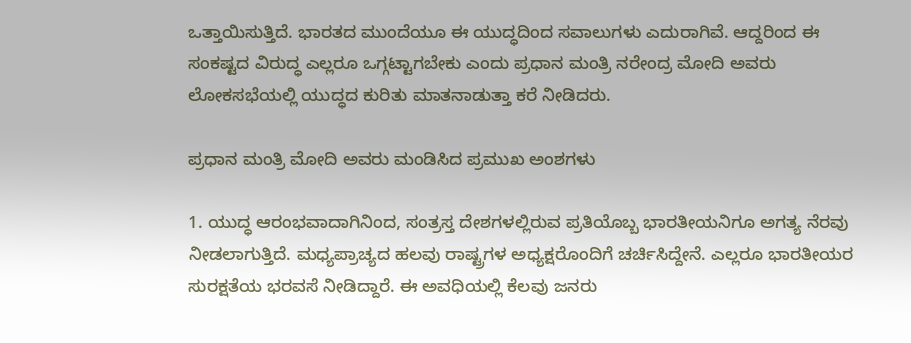ಒತ್ತಾಯಿಸುತ್ತಿದೆ. ಭಾರತದ ಮುಂದೆಯೂ ಈ ಯುದ್ಧದಿಂದ ಸವಾಲುಗಳು ಎದುರಾಗಿವೆ. ಆದ್ದರಿಂದ ಈ ಸಂಕಷ್ಟದ ವಿರುದ್ಧ ಎಲ್ಲರೂ ಒಗ್ಗಟ್ಟಾಗಬೇಕು ಎಂದು ಪ್ರಧಾನ ಮಂತ್ರಿ ನರೇಂದ್ರ ಮೋದಿ ಅವರು ಲೋಕಸಭೆಯಲ್ಲಿ ಯುದ್ಧದ ಕುರಿತು ಮಾತನಾಡುತ್ತಾ ಕರೆ ನೀಡಿದರು.

ಪ್ರಧಾನ ಮಂತ್ರಿ ಮೋದಿ ಅವರು ಮಂಡಿಸಿದ ಪ್ರಮುಖ ಅಂಶಗಳು

1. ಯುದ್ಧ ಆರಂಭವಾದಾಗಿನಿಂದ, ಸಂತ್ರಸ್ತ ದೇಶಗಳಲ್ಲಿರುವ ಪ್ರತಿಯೊಬ್ಬ ಭಾರತೀಯನಿಗೂ ಅಗತ್ಯ ನೆರವು ನೀಡಲಾಗುತ್ತಿದೆ. ಮಧ್ಯಪ್ರಾಚ್ಯದ ಹಲವು ರಾಷ್ಟ್ರಗಳ ಅಧ್ಯಕ್ಷರೊಂದಿಗೆ ಚರ್ಚಿಸಿದ್ದೇನೆ. ಎಲ್ಲರೂ ಭಾರತೀಯರ ಸುರಕ್ಷತೆಯ ಭರವಸೆ ನೀಡಿದ್ದಾರೆ. ಈ ಅವಧಿಯಲ್ಲಿ ಕೆಲವು ಜನರು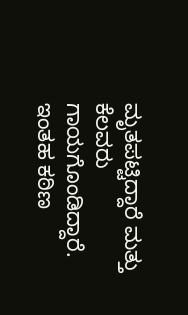ಮೃತಪಟ್ಟಿದ್ದಾರೆ ಮತ್ತು ಕೆಲವರು ಗಾಯಗೊಂಡಿದ್ದಾರೆ. ಇಂತಹ ಕಠಿಣ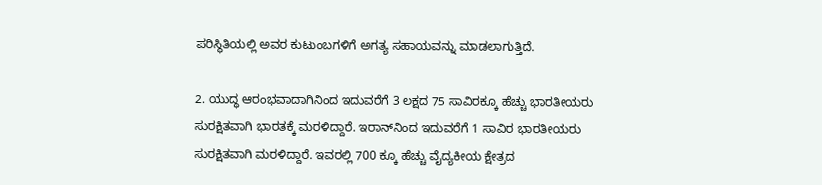ಪರಿಸ್ಥಿತಿಯಲ್ಲಿ ಅವರ ಕುಟುಂಬಗಳಿಗೆ ಅಗತ್ಯ ಸಹಾಯವನ್ನು ಮಾಡಲಾಗುತ್ತಿದೆ.

2. ಯುದ್ಧ ಆರಂಭವಾದಾಗಿನಿಂದ ಇದುವರೆಗೆ 3 ಲಕ್ಷದ 75 ಸಾವಿರಕ್ಕೂ ಹೆಚ್ಚು ಭಾರತೀಯರು ಸುರಕ್ಷಿತವಾಗಿ ಭಾರತಕ್ಕೆ ಮರಳಿದ್ದಾರೆ. ಇರಾನ್‌ನಿಂದ ಇದುವರೆಗೆ 1 ಸಾವಿರ ಭಾರತೀಯರು ಸುರಕ್ಷಿತವಾಗಿ ಮರಳಿದ್ದಾರೆ. ಇವರಲ್ಲಿ 700 ಕ್ಕೂ ಹೆಚ್ಚು ವೈದ್ಯಕೀಯ ಕ್ಷೇತ್ರದ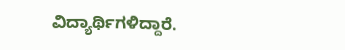ವಿದ್ಯಾರ್ಥಿಗಳಿದ್ದಾರೆ.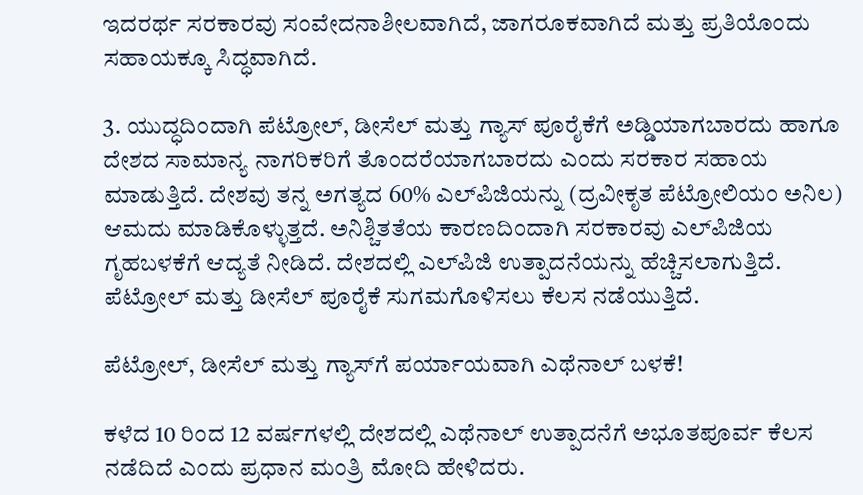ಇದರರ್ಥ ಸರಕಾರವು ಸಂವೇದನಾಶೀಲವಾಗಿದೆ, ಜಾಗರೂಕವಾಗಿದೆ ಮತ್ತು ಪ್ರತಿಯೊಂದು ಸಹಾಯಕ್ಕೂ ಸಿದ್ಧವಾಗಿದೆ.

3. ಯುದ್ಧದಿಂದಾಗಿ ಪೆಟ್ರೋಲ್, ಡೀಸೆಲ್ ಮತ್ತು ಗ್ಯಾಸ್ ಪೂರೈಕೆಗೆ ಅಡ್ಡಿಯಾಗಬಾರದು ಹಾಗೂ ದೇಶದ ಸಾಮಾನ್ಯ ನಾಗರಿಕರಿಗೆ ತೊಂದರೆಯಾಗಬಾರದು ಎಂದು ಸರಕಾರ ಸಹಾಯ ಮಾಡುತ್ತಿದೆ. ದೇಶವು ತನ್ನ ಅಗತ್ಯದ 60% ಎಲ್‌ಪಿಜಿಯನ್ನು (ದ್ರವೀಕೃತ ಪೆಟ್ರೋಲಿಯಂ ಅನಿಲ) ಆಮದು ಮಾಡಿಕೊಳ್ಳುತ್ತದೆ. ಅನಿಶ್ಚಿತತೆಯ ಕಾರಣದಿಂದಾಗಿ ಸರಕಾರವು ಎಲ್‌ಪಿಜಿಯ ಗೃಹಬಳಕೆಗೆ ಆದ್ಯತೆ ನೀಡಿದೆ. ದೇಶದಲ್ಲಿ ಎಲ್‌ಪಿಜಿ ಉತ್ಪಾದನೆಯನ್ನು ಹೆಚ್ಚಿಸಲಾಗುತ್ತಿದೆ. ಪೆಟ್ರೋಲ್ ಮತ್ತು ಡೀಸೆಲ್ ಪೂರೈಕೆ ಸುಗಮಗೊಳಿಸಲು ಕೆಲಸ ನಡೆಯುತ್ತಿದೆ.

ಪೆಟ್ರೋಲ್, ಡೀಸೆಲ್ ಮತ್ತು ಗ್ಯಾಸ್‌ಗೆ ಪರ್ಯಾಯವಾಗಿ ಎಥೆನಾಲ್ ಬಳಕೆ!

ಕಳೆದ 10 ರಿಂದ 12 ವರ್ಷಗಳಲ್ಲಿ ದೇಶದಲ್ಲಿ ಎಥೆನಾಲ್ ಉತ್ಪಾದನೆಗೆ ಅಭೂತಪೂರ್ವ ಕೆಲಸ ನಡೆದಿದೆ ಎಂದು ಪ್ರಧಾನ ಮಂತ್ರಿ ಮೋದಿ ಹೇಳಿದರು.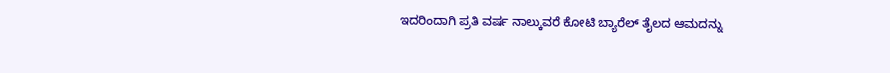ಇದರಿಂದಾಗಿ ಪ್ರತಿ ವರ್ಷ ನಾಲ್ಕುವರೆ ಕೋಟಿ ಬ್ಯಾರೆಲ್ ತೈಲದ ಆಮದನ್ನು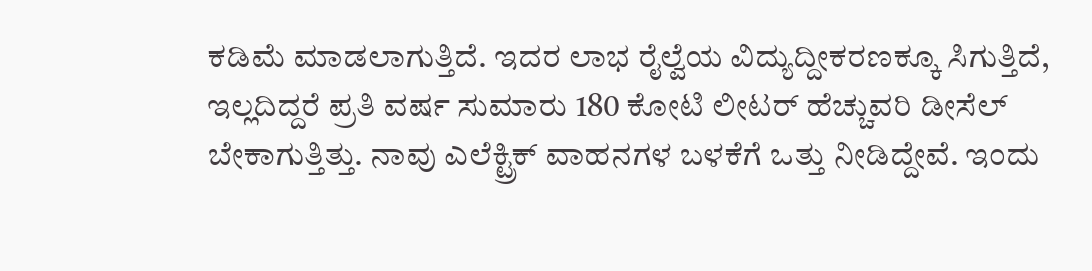ಕಡಿಮೆ ಮಾಡಲಾಗುತ್ತಿದೆ. ಇದರ ಲಾಭ ರೈಲ್ವೆಯ ವಿದ್ಯುದ್ದೀಕರಣಕ್ಕೂ ಸಿಗುತ್ತಿದೆ, ಇಲ್ಲದಿದ್ದರೆ ಪ್ರತಿ ವರ್ಷ ಸುಮಾರು 180 ಕೋಟಿ ಲೀಟರ್ ಹೆಚ್ಚುವರಿ ಡೀಸೆಲ್ ಬೇಕಾಗುತ್ತಿತ್ತು. ನಾವು ಎಲೆಕ್ಟ್ರಿಕ್ ವಾಹನಗಳ ಬಳಕೆಗೆ ಒತ್ತು ನೀಡಿದ್ದೇವೆ. ಇಂದು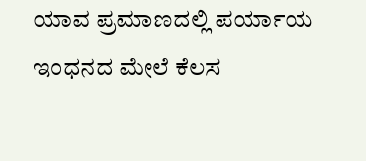ಯಾವ ಪ್ರಮಾಣದಲ್ಲಿ ಪರ್ಯಾಯ ಇಂಧನದ ಮೇಲೆ ಕೆಲಸ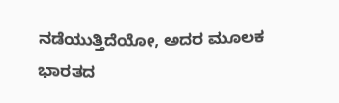ನಡೆಯುತ್ತಿದೆಯೋ, ಅದರ ಮೂಲಕ ಭಾರತದ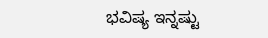ಭವಿಷ್ಯ ಇನ್ನಷ್ಟು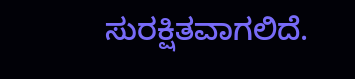ಸುರಕ್ಷಿತವಾಗಲಿದೆ.